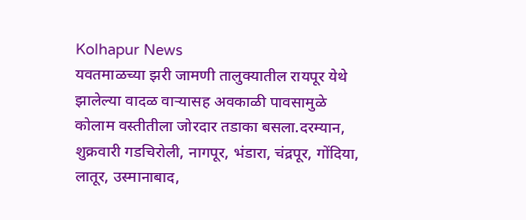Kolhapur News
यवतमाळच्या झरी जामणी तालुक्यातील रायपूर येथे झालेल्या वादळ वाऱ्यासह अवकाळी पावसामुळे कोलाम वस्तीतीला जोरदार तडाका बसला.दरम्यान, शुक्रवारी गडचिरोली, नागपूर, भंडारा, चंद्रपूर, गोंदिया, लातूर, उस्मानाबाद,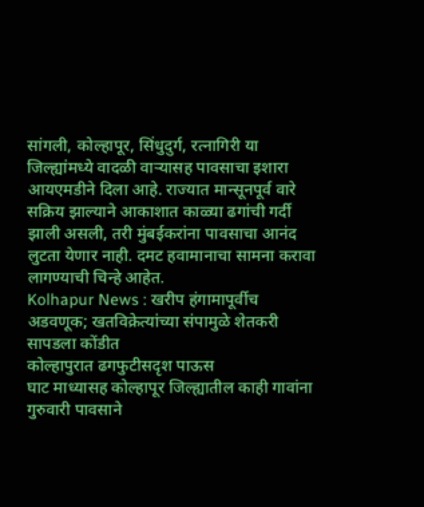सांगली, कोल्हापूर, सिंधुदुर्ग, रत्नागिरी या जिल्ह्यांमध्ये वादळी वाऱ्यासह पावसाचा इशारा आयएमडीने दिला आहे. राज्यात मान्सूनपूर्व वारे सक्रिय झाल्याने आकाशात काळ्या ढगांची गर्दी झाली असली, तरी मुंबईकरांना पावसाचा आनंद लुटता येणार नाही. दमट हवामानाचा सामना करावा लागण्याची चिन्हे आहेत.
Kolhapur News : खरीप हंगामापूर्वीच अडवणूक; खतविक्रेत्यांच्या संपामुळे शेतकरी सापडला कोंडीत
कोल्हापुरात ढगफुटीसदृश पाऊस
घाट माध्यासह कोल्हापूर जिल्ह्यातील काही गावांना गुरुवारी पावसाने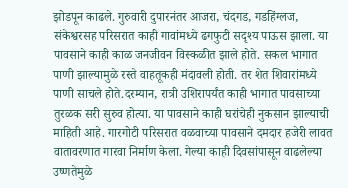झोडपून काढले. गुरुवारी दुपारनंतर आजरा, चंदगड, गडहिंग्लज, संकेश्वरसह परिसरात काही गावांमध्ये ढगफुटी सदृश्य पाऊस झाला. या पावसाने काही काळ जनजीवन विस्कळीत झाले होते. सकल भागात पाणी झाल्यामुळे रस्ते वाहतूकही मंदावली होती. तर शेत शिवारांमध्ये पाणी साचले होते.दरम्यान, रात्री उशिरापर्यंत काही भागात पावसाच्या तुरळक सरी सुरुव होत्या. या पावसाने काही घरांचेही नुकसान झाल्याची माहिती आहे. गारगोटी परिसरात वळवाच्या पावसाने दमदार हजेरी लावत वातावरणात गारवा निर्माण केला. गेल्या काही दिवसांपासून वाढलेल्या उष्णतेमुळे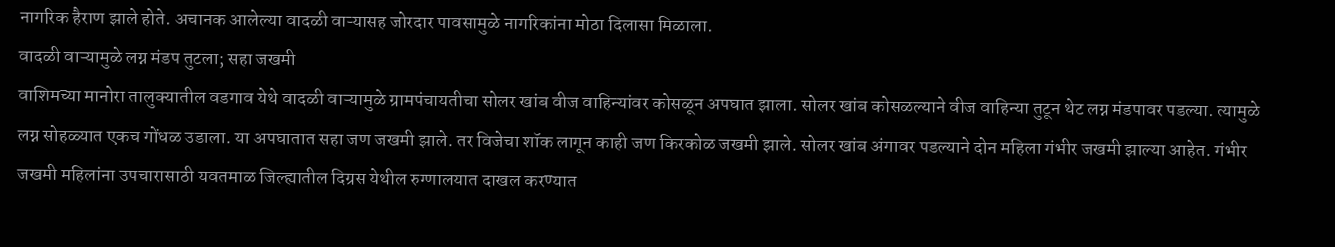नागरिक हैराण झाले होते. अचानक आलेल्या वादळी वाऱ्यासह जोरदार पावसामुळे नागरिकांना मोठा दिलासा मिळाला.
वादळी वाऱ्यामुळे लग्न मंडप तुटला; सहा जखमी
वाशिमच्या मानोरा तालुक्यातील वडगाव येथे वादळी वाऱ्यामुळे ग्रामपंचायतीचा सोलर खांब वीज वाहिन्यांवर कोसळून अपघात झाला. सोलर खांब कोसळल्याने वीज वाहिन्या तुटून थेट लग्न मंडपावर पडल्या. त्यामुळे लग्न सोहळ्यात एकच गोंधळ उडाला. या अपघातात सहा जण जखमी झाले. तर विजेचा शॉक लागून काही जण किरकोळ जखमी झाले. सोलर खांब अंगावर पडल्याने दोन महिला गंभीर जखमी झाल्या आहेत. गंभीर जखमी महिलांना उपचारासाठी यवतमाळ जिल्ह्यातील दिग्रस येथील रुग्णालयात दाखल करण्यात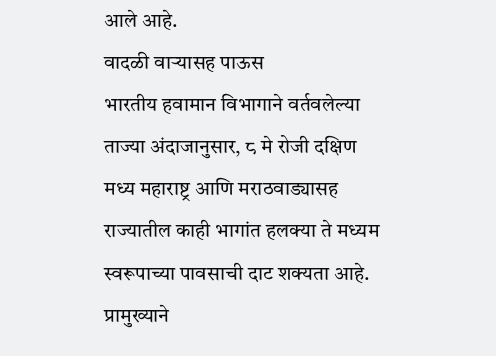आले आहे.
वादळी वाऱ्यासह पाऊस
भारतीय हवामान विभागाने वर्तवलेल्या ताज्या अंदाजानुसार, ८ मे रोजी दक्षिण मध्य महाराष्ट्र आणि मराठवाड्यासह राज्यातील काही भागांत हलक्या ते मध्यम स्वरूपाच्या पावसाची दाट शक्यता आहे. प्रामुख्याने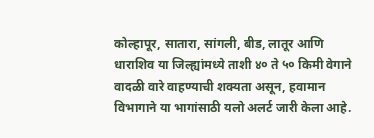कोल्हापूर, सातारा, सांगली, बीड, लातूर आणि धाराशिव या जिल्ह्यांमध्ये ताशी ४० ते ५० किमी वेगाने वादळी वारे वाहण्याची शक्यता असून, हवामान विभागाने या भागांसाठी यलो अलर्ट जारी केला आहे.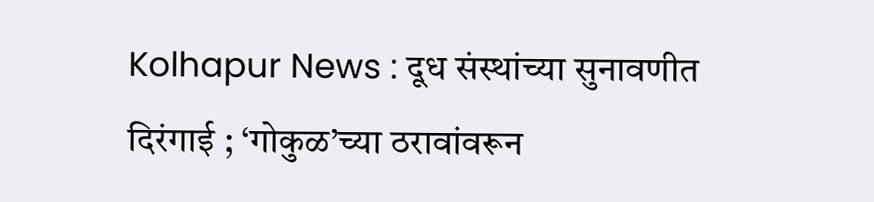Kolhapur News : दूध संस्थांच्या सुनावणीत दिरंगाई ; ‘गोकुळ’च्या ठरावांवरून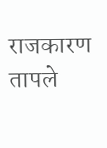राजकारण तापले